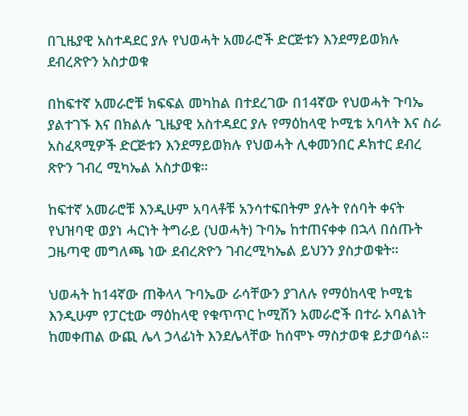በጊዜያዊ አስተዳደር ያሉ የህወሓት አመራሮች ድርጅቱን እንደማይወክሉ ደብረጽዮን አስታወቁ

በከፍተኛ አመራሮቹ ክፍፍል መካከል በተደረገው በ14ኛው የህወሓት ጉባኤ ያልተገኙ እና በክልሉ ጊዜያዊ አስተዳደር ያሉ የማዕከላዊ ኮሚቴ አባላት እና ስራ አስፈጻሚዎች ድርጅቱን እንደማይወክሉ የህወሓት ሊቀመንበር ዶክተር ደብረ ጽዮን ገብረ ሚካኤል አስታወቁ።

ከፍተኛ አመራሮቹ እንዲሁም አባላቶቹ አንሳተፍበትም ያሉት የሰባት ቀናት የህዝባዊ ወያነ ሓርነት ትግራይ (ህወሓት) ጉባኤ ከተጠናቀቀ በኋላ በሰጡት ጋዜጣዊ መግለጫ ነው ደብረጽዮን ገብረሚካኤል ይህንን ያስታወቁት።

ህወሓት ከ14ኛው ጠቅላላ ጉባኤው ራሳቸውን ያገለሉ የማዕከላዊ ኮሚቴ እንዲሁም የፓርቲው ማዕከላዊ የቁጥጥር ኮሚሽን አመራሮች በተራ አባልነት ከመቀጠል ውጪ ሌላ ኃላፊነት እንደሌላቸው ከሰሞኑ ማስታወቁ ይታወሳል።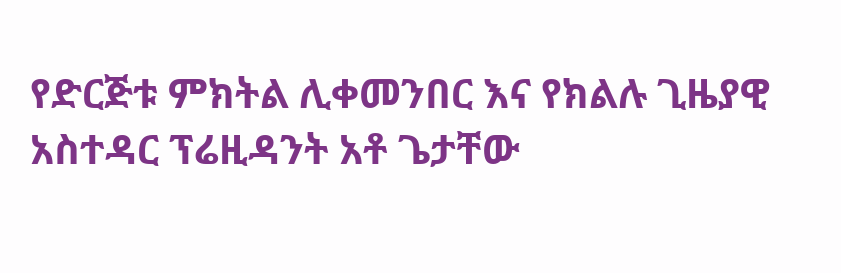የድርጅቱ ምክትል ሊቀመንበር እና የክልሉ ጊዜያዊ አስተዳር ፕሬዚዳንት አቶ ጌታቸው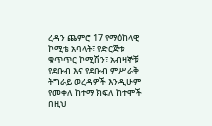ረዳን ጨምሮ 17 የማዕከላዊ ኮሚቴ አባላት፣ የድርጅቱ ቁጥጥር ኮሚሽን፣ አብዛኞቹ የደቡብ እና የደቡብ ምሥራቅ ትግራይ ወረዳዎች እንዲሁም የመቀለ ከተማ ክፍለ ከተሞች በዚህ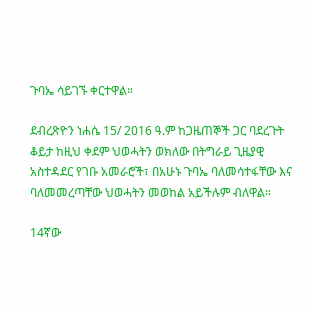ጉባኤ ሳይገኙ ቀርተዋል።

ደብረጽዮን ነሐሴ 15/ 2016 ዓ.ም ከጋዜጠኞች ጋር ባደረጉት ቆይታ ከዚህ ቀደም ህወሓትን ወክለው በትግራይ ጊዜያዊ አስተዳደር የገቡ አመራሮች፣ በአሁኑ ጉባኤ ባለመሳተፋቸው እና ባለመመረጣቸው ህወሓትን መወከል አይችሉም ብለዋል።

14ኛው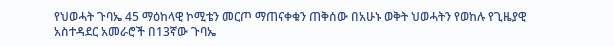የህወሓት ጉባኤ 45 ማዕከላዊ ኮሚቴን መርጦ ማጠናቀቁን ጠቅሰው በአሁኑ ወቅት ህወሓትን የወከሉ የጊዜያዊ አስተዳደር አመራሮች በ13ኛው ጉባኤ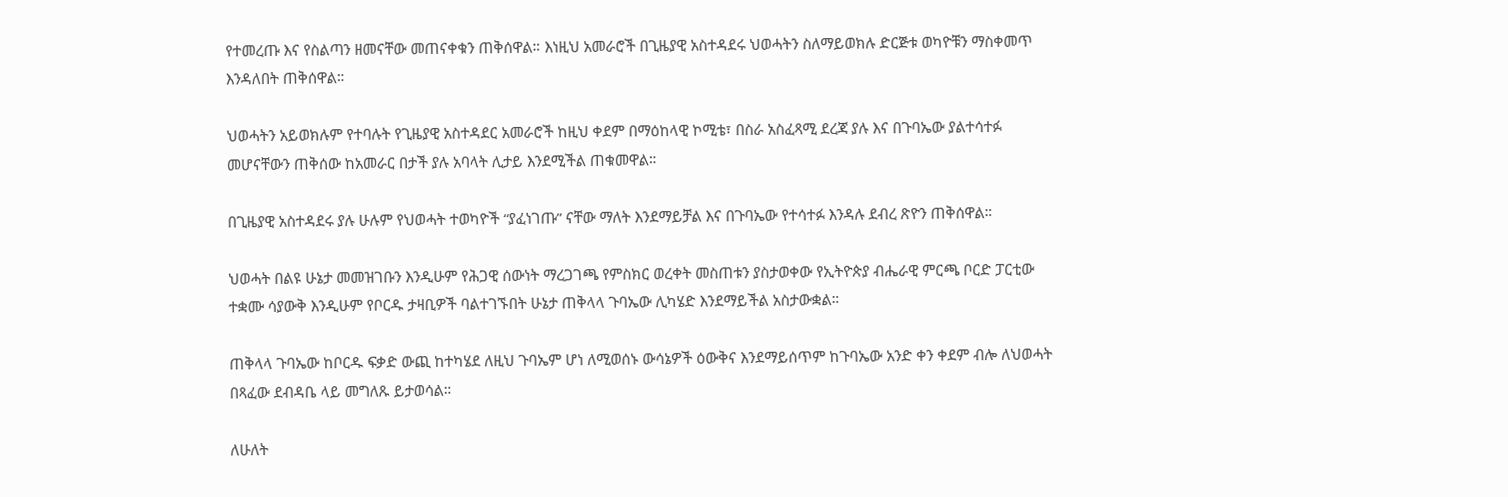የተመረጡ እና የስልጣን ዘመናቸው መጠናቀቁን ጠቅሰዋል። እነዚህ አመራሮች በጊዜያዊ አስተዳደሩ ህወሓትን ስለማይወክሉ ድርጅቱ ወካዮቹን ማስቀመጥ እንዳለበት ጠቅሰዋል።

ህወሓትን አይወክሉም የተባሉት የጊዜያዊ አስተዳደር አመራሮች ከዚህ ቀደም በማዕከላዊ ኮሚቴ፣ በስራ አስፈጻሚ ደረጃ ያሉ እና በጉባኤው ያልተሳተፉ መሆናቸውን ጠቅሰው ከአመራር በታች ያሉ አባላት ሊታይ እንደሚችል ጠቁመዋል።

በጊዜያዊ አስተዳደሩ ያሉ ሁሉም የህወሓት ተወካዮች “ያፈነገጡ” ናቸው ማለት እንደማይቻል እና በጉባኤው የተሳተፉ እንዳሉ ደብረ ጽዮን ጠቅሰዋል።

ህወሓት በልዩ ሁኔታ መመዝገቡን እንዲሁም የሕጋዊ ሰውነት ማረጋገጫ የምስክር ወረቀት መስጠቱን ያስታወቀው የኢትዮጵያ ብሔራዊ ምርጫ ቦርድ ፓርቲው ተቋሙ ሳያውቅ እንዲሁም የቦርዱ ታዛቢዎች ባልተገኙበት ሁኔታ ጠቅላላ ጉባኤው ሊካሄድ እንደማይችል አስታውቋል።

ጠቅላላ ጉባኤው ከቦርዱ ፍቃድ ውጪ ከተካሄደ ለዚህ ጉባኤም ሆነ ለሚወሰኑ ውሳኔዎች ዕውቅና እንደማይሰጥም ከጉባኤው አንድ ቀን ቀደም ብሎ ለህወሓት በጻፈው ደብዳቤ ላይ መግለጹ ይታወሳል።

ለሁለት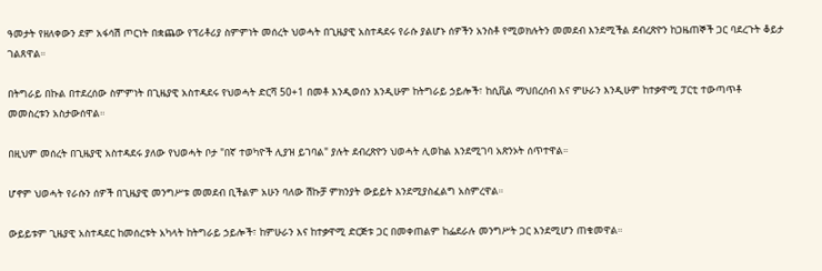ዓመታት የዘለቀውን ደም አፋሳሽ ጦርነት በቋጨው የፕሪቶሪያ ስምምነት መሰረት ህወሓት በጊዜያዊ አስተዳደሩ የራሱ ያልሆኑ ሰዎችን አንስቶ የሚወክሉትን መመደብ እንደሚችል ደብረጽዮን ከጋዜጠኞች ጋር ባደረጉት ቆይታ ገልጸዋል።

በትግራይ በኩል በተደረሰው ስምምነት በጊዜያዊ አስተዳደሩ የህወሓት ድርሻ 50+1 በመቶ እንዲወሰን እንዲሁም ከትግራይ ኃይሎች፣ ከሲቪል ማህበረሰብ እና ምሁራን እንዲሁም ከተቃዋሚ ፓርቲ ተውጣጥቶ መመስረቱን አስታውሰዋል።

በዚህም መሰረት በጊዜያዊ አስተዳደሩ ያለው የህወሓት ቦታ "በኛ ተወካዮች ሊያዝ ይገባል" ያሉት ደብረጽዮን ህወሓት ሊወከል እንደሚገባ አጽንኦት ሰጥተዋል።

ሆኖም ህወሓት የራሱን ሰዎች በጊዜያዊ መንግሥቱ መመደብ ቢችልም አሁን ባለው ሽኩቻ ምክንያት ውይይት እንደሚያስፈልግ አስምረዋል።

ውይይቱም ጊዜያዊ አስተዳደር ከመሰረቱት አካላት ከትግራይ ኃይሎች፣ ከምሁራን እና ከተቃዋሚ ድርጅቱ ጋር በመቀጠልም ከፌደራሉ መንግሥት ጋር እንደሚሆን ጠቁመዋል።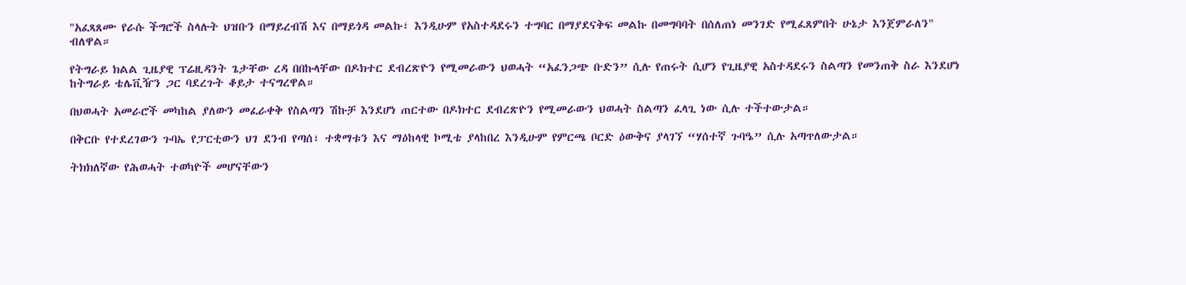"አፈጻጸሙ የራሱ ችግሮች ስላሉት ህዝቡን በማይረብሽ እና በማይጎዳ መልኩ፣ እንዲሁም የአስተዳደሩን ተግባር በማያደናቅፍ መልኩ በመግባባት በሰለጠነ መንገድ የሚፈጸምበት ሁኔታ እንጀምራለን" ብለዋል።

የትግራይ ክልል ጊዜያዊ ፕሬዚዳንት ጌታቸው ረዳ በበኩላቸው በዶክተር ደብረጽዮን የሚመራውን ህወሓት “አፈንጋጭ ቡድን” ሲሉ የጠሩት ሲሆን የጊዜያዊ አስተዳደሩን ስልጣን የመንጠቅ ስራ እንደሆነ ከትግራይ ቴሌቪዥን ጋር ባደረጉት ቆይታ ተናግረዋል።

በህወሓት አመራሮች መካከል ያለውን መፈራቀቅ የስልጣን ሽኩቻ እንደሆነ ጠርተው በዶክተር ደብረጽዮን የሚመራውን ህወሓት ስልጣን ፈላጊ ነው ሲሉ ተችተውታል።

በቅርቡ የተደረገውን ጉባኤ የፓርቲውን ህገ ደንብ የጣሰ፣ ተቋማቱን እና ማዕከላዊ ኮሚቴ ያላከበረ እንዲሁም የምርጫ ቦርድ ዕውቅና ያላገኘ “ሃሰተኛ ጉባዔ” ሲሉ አጣጥለውታል።

ትክክለኛው የሕወሓት ተወካዮች መሆናቸውን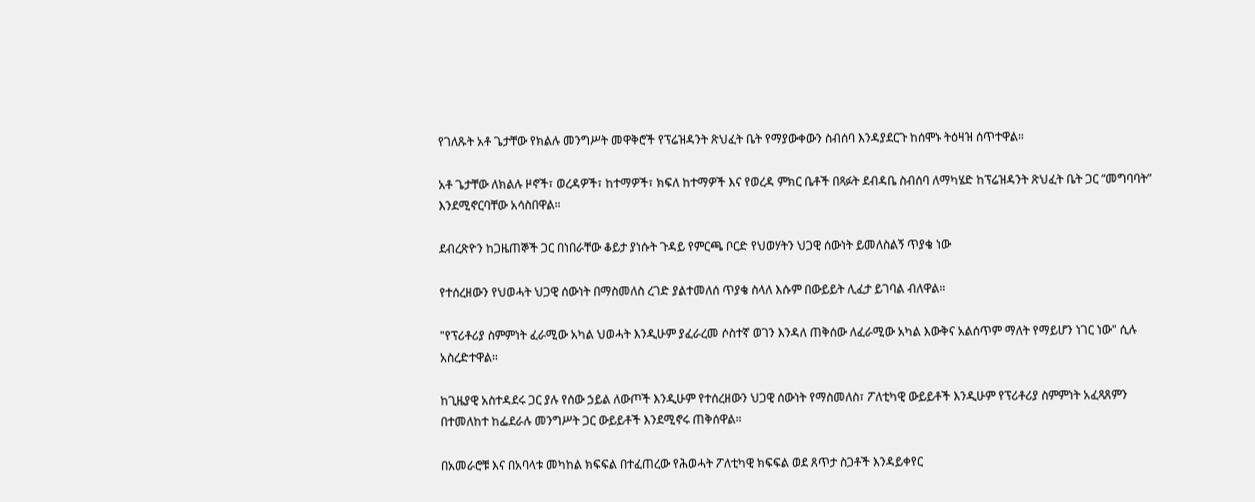የገለጹት አቶ ጌታቸው የክልሉ መንግሥት መዋቅሮች የፕሬዝዳንት ጽህፈት ቤት የማያውቀውን ስብሰባ እንዳያደርጉ ከሰሞኑ ትዕዛዝ ሰጥተዋል።

አቶ ጌታቸው ለክልሉ ዞኖች፣ ወረዳዎች፣ ከተማዎች፣ ክፍለ ከተማዎች እና የወረዳ ምክር ቤቶች በጻፉት ደብዳቤ ስብሰባ ለማካሄድ ከፕሬዝዳንት ጽህፈት ቤት ጋር “መግባባት” እንደሚኖርባቸው አሳስበዋል።

ደብረጽዮን ከጋዜጠኞች ጋር በነበራቸው ቆይታ ያነሱት ጉዳይ የምርጫ ቦርድ የህወሃትን ህጋዊ ሰውነት ይመለስልኝ ጥያቄ ነው

የተሰረዘውን የህወሓት ህጋዊ ሰውነት በማስመለስ ረገድ ያልተመለሰ ጥያቄ ስላለ እሱም በውይይት ሊፈታ ይገባል ብለዋል።

"የፕሪቶሪያ ስምምነት ፈራሚው አካል ህወሓት እንዲሁም ያፈራረመ ሶስተኛ ወገን እንዳለ ጠቅሰው ለፈራሚው አካል እውቅና አልሰጥም ማለት የማይሆን ነገር ነው" ሲሉ አስረድተዋል።

ከጊዜያዊ አስተዳደሩ ጋር ያሉ የሰው ኃይል ለውጦች እንዲሁም የተሰረዘውን ህጋዊ ሰውነት የማስመለስ፣ ፖለቲካዊ ውይይቶች እንዲሁም የፕሪቶሪያ ስምምነት አፈጻጸምን በተመለከተ ከፌደራሉ መንግሥት ጋር ውይይቶች እንደሚኖሩ ጠቅሰዋል።

በአመራሮቹ እና በአባላቱ መካከል ክፍፍል በተፈጠረው የሕወሓት ፖለቲካዊ ክፍፍል ወደ ጸጥታ ስጋቶች እንዳይቀየር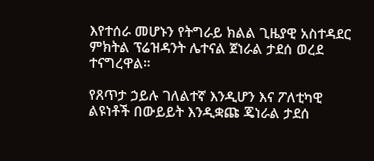እየተሰራ መሆኑን የትግራይ ክልል ጊዜያዊ አስተዳደር ምክትል ፕሬዝዳንት ሌተናል ጀነራል ታደሰ ወረደ ተናግረዋል።

የጸጥታ ኃይሉ ገለልተኛ እንዲሆን እና ፖለቲካዊ ልዩነቶች በውይይት እንዲቋጩ ጄነራል ታደሰ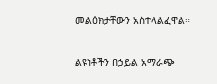መልዕክታቸውን አስተላልፈዋል።

ልዩነቶችን በኃይል አማራጭ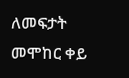ለመፍታት መሞከር ቀይ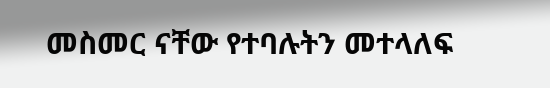መስመር ናቸው የተባሉትን መተላለፍ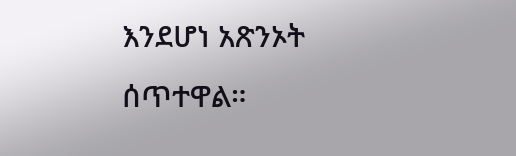እንደሆነ አጽንኦት ሰጥተዋል።